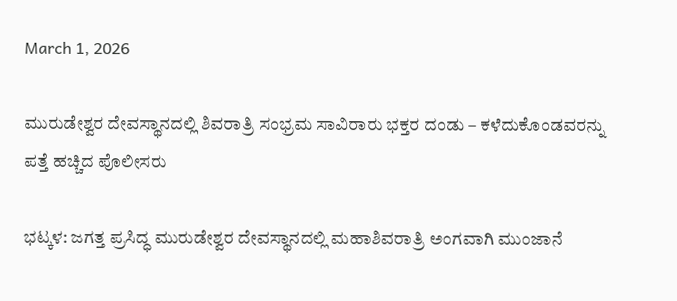March 1, 2026

ಮುರುಡೇಶ್ವರ ದೇವಸ್ಥಾನದಲ್ಲಿ ಶಿವರಾತ್ರಿ ಸಂಭ್ರಮ ಸಾವಿರಾರು ಭಕ್ತರ ದಂಡು – ಕಳೆದುಕೊಂಡವರನ್ನು ಪತ್ತೆ ಹಚ್ಚಿದ ಪೊಲೀಸರು

ಭಟ್ಕಳ: ಜಗತ್ತ ಪ್ರಸಿದ್ಧ ಮುರುಡೇಶ್ವರ ದೇವಸ್ಥಾನದಲ್ಲಿ ಮಹಾಶಿವರಾತ್ರಿ ಅಂಗವಾಗಿ ಮುಂಜಾನೆ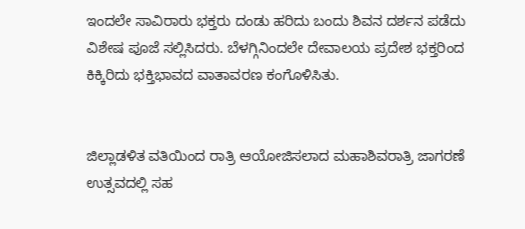ಇಂದಲೇ ಸಾವಿರಾರು ಭಕ್ತರು ದಂಡು ಹರಿದು ಬಂದು ಶಿವನ ದರ್ಶನ ಪಡೆದು ವಿಶೇಷ ಪೂಜೆ ಸಲ್ಲಿಸಿದರು. ಬೆಳಗ್ಗಿನಿಂದಲೇ ದೇವಾಲಯ ಪ್ರದೇಶ ಭಕ್ತರಿಂದ ಕಿಕ್ಕಿರಿದು ಭಕ್ತಿಭಾವದ ವಾತಾವರಣ ಕಂಗೊಳಿಸಿತು.


ಜಿಲ್ಲಾಡಳಿತ ವತಿಯಿಂದ ರಾತ್ರಿ ಆಯೋಜಿಸಲಾದ ಮಹಾಶಿವರಾತ್ರಿ ಜಾಗರಣೆ ಉತ್ಸವದಲ್ಲಿ ಸಹ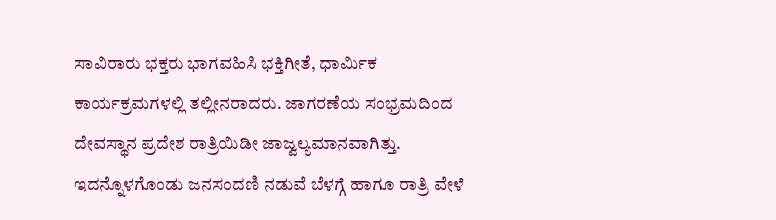ಸಾವಿರಾರು ಭಕ್ತರು ಭಾಗವಹಿಸಿ ಭಕ್ತಿಗೀತೆ, ಧಾರ್ಮಿಕ ಕಾರ್ಯಕ್ರಮಗಳಲ್ಲಿ ತಲ್ಲೀನರಾದರು. ಜಾಗರಣೆಯ ಸಂಭ್ರಮದಿಂದ ದೇವಸ್ಥಾನ ಪ್ರದೇಶ ರಾತ್ರಿಯಿಡೀ ಜಾಜ್ವಲ್ಯಮಾನವಾಗಿತ್ತು.
ಇದನ್ನೊಳಗೊಂಡು ಜನಸಂದಣಿ ನಡುವೆ ಬೆಳಗ್ಗೆ ಹಾಗೂ ರಾತ್ರಿ ವೇಳೆ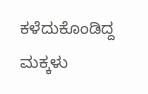ಕಳೆದುಕೊಂಡಿದ್ದ ಮಕ್ಕಳು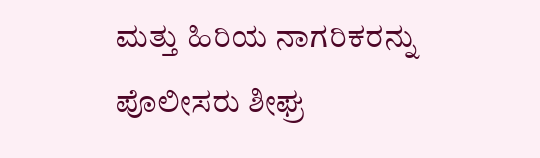ಮತ್ತು ಹಿರಿಯ ನಾಗರಿಕರನ್ನು ಪೊಲೀಸರು ಶೀಘ್ರ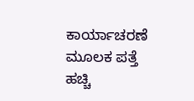ಕಾರ್ಯಾಚರಣೆ ಮೂಲಕ ಪತ್ತೆ ಹಚ್ಚಿ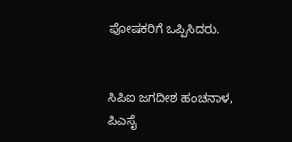ಪೋಷಕರಿಗೆ ಒಪ್ಪಿಸಿದರು.


ಸಿಪಿಐ ಜಗದೀಶ ಹಂಚನಾಳ, ಪಿಎಸೈ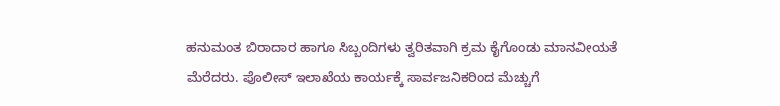ಹನುಮಂತ ಬಿರಾದಾರ ಹಾಗೂ ಸಿಬ್ಬಂದಿಗಳು ತ್ವರಿತವಾಗಿ ಕ್ರಮ ಕೈಗೊಂಡು ಮಾನವೀಯತೆ ಮೆರೆದರು. ಪೊಲೀಸ್ ಇಲಾಖೆಯ ಕಾರ್ಯಕ್ಕೆ ಸಾರ್ವಜನಿಕರಿಂದ ಮೆಚ್ಚುಗೆ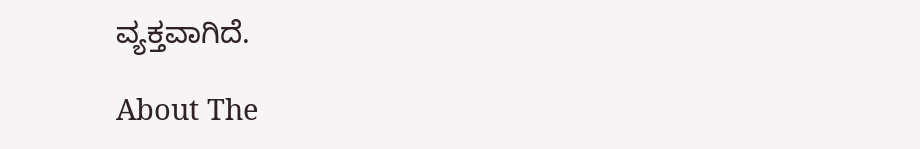ವ್ಯಕ್ತವಾಗಿದೆ.

About The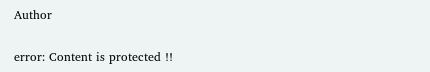Author

error: Content is protected !!